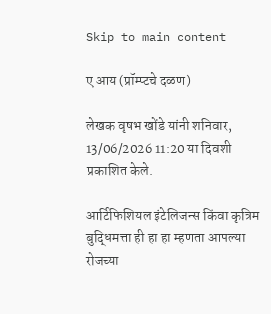Skip to main content

ए आय (प्रॉम्प्टचे दळण)

लेखक वृषभ खोंडे यांनी शनिवार, 13/06/2026 11:20 या दिवशी प्रकाशित केले.

आर्टिफिशियल इंटेलिजन्स किंवा कृत्रिम बुद्धिमत्ता ही हा हा म्हणता आपल्या रोजच्या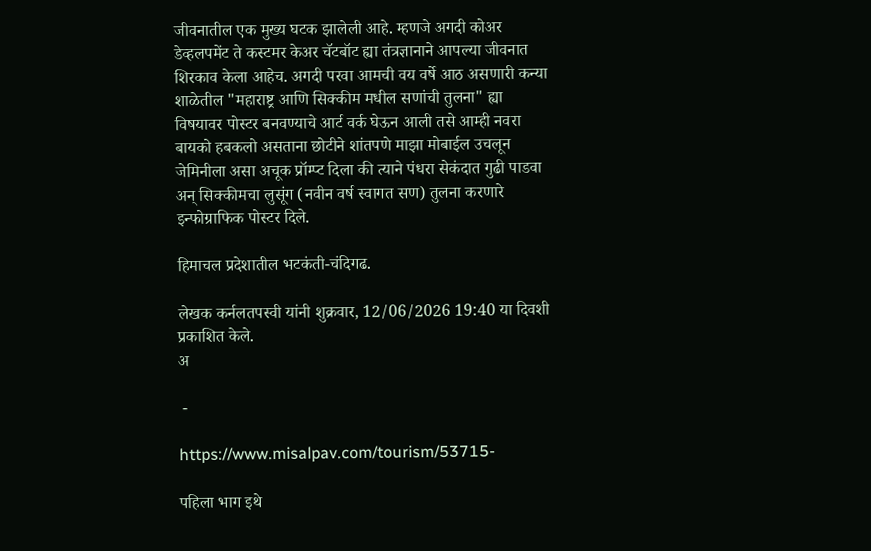जीवनातील एक मुख्य घटक झालेली आहे. म्हणजे अगदी कोअर डेव्हलपमेंट ते कस्टमर केअर चॅटबॉट ह्या तंत्रज्ञानाने आपल्या जीवनात शिरकाव केला आहेच. अगदी परवा आमची वय वर्षे आठ असणारी कन्या शाळेतील "महाराष्ट्र आणि सिक्कीम मधील सणांची तुलना" ह्या विषयावर पोस्टर बनवण्याचे आर्ट वर्क घेऊन आली तसे आम्ही नवरा बायको हबकलो असताना छोटीने शांतपणे माझा मोबाईल उचलून जेमिनीला असा अचूक प्रॉम्प्ट दिला की त्याने पंधरा सेकंदात गुढी पाडवा अन् सिक्कीमचा लुसूंग (नवीन वर्ष स्वागत सण) तुलना करणारे इन्फोग्राफिक पोस्टर दिले.

हिमाचल प्रदेशातील भटकंती-चंदिगढ.

लेखक कर्नलतपस्वी यांनी शुक्रवार, 12/06/2026 19:40 या दिवशी प्रकाशित केले.
अ

 -

https://www.misalpav.com/tourism/53715-

पहिला भाग इथे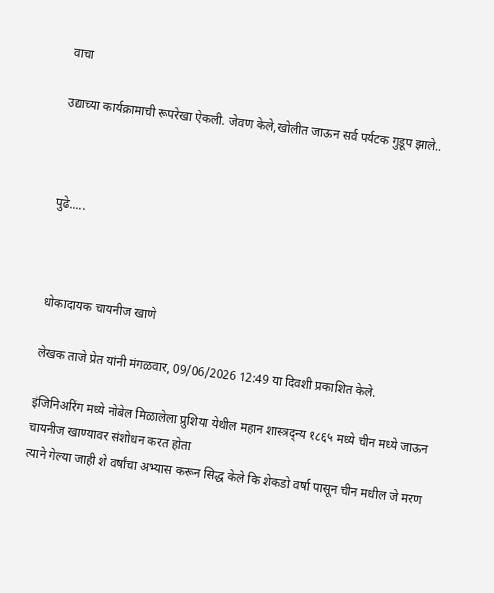वाचा

उद्याच्या कार्यक्रामाची रूपरेखा ऐकली. जेवण केले,खोलीत जाऊन सर्व पर्यटक गुडूप झाले..



पुढे.....



धोकादायक चायनीज खाणे

लेखक ताजे प्रेत यांनी मंगळवार, 09/06/2026 12:49 या दिवशी प्रकाशित केले.

इंजिनिअरिंग मध्ये नोबेल मिळालेला प्रुशिया येथील महान शास्त्रद्न्य १८६५ मध्ये चीन मध्ये जाऊन चायनीज खाण्यावर संशोधन करत होता
त्याने गेल्या जाही शे वर्षांचा अभ्यास करून सिद्ध केले कि शेकडो वर्षा पासून चीन मधील जे मरण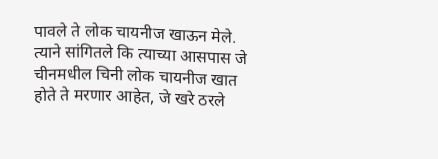पावले ते लोक चायनीज खाऊन मेले.
त्याने सांगितले कि त्याच्या आसपास जे चीनमधील चिनी लोक चायनीज खात होते ते मरणार आहेत, जे खरे ठरले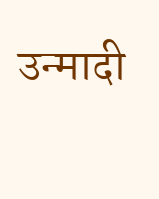उन्मादी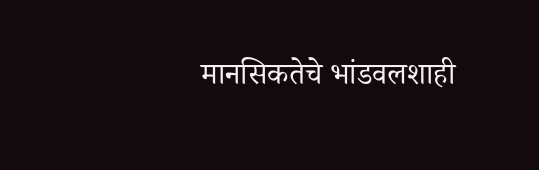मानसिकतेचे भांडवलशाही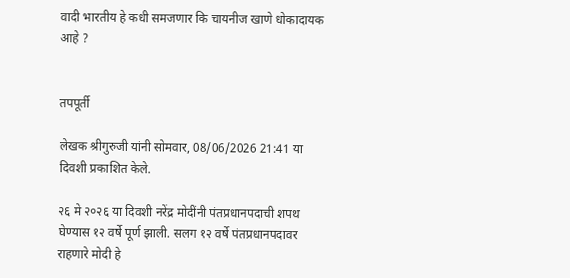वादी भारतीय हे कधी समजणार कि चायनीज खाणे धोकादायक आहे ?


तपपूर्ती

लेखक श्रीगुरुजी यांनी सोमवार, 08/06/2026 21:41 या दिवशी प्रकाशित केले.

२६ मे २०२६ या दिवशी नरेंद्र मोदींनी पंतप्रधानपदाची शपथ घेण्यास १२ वर्षे पूर्ण झाली. सलग १२ वर्षे पंतप्रधानपदावर राहणारे मोदी हे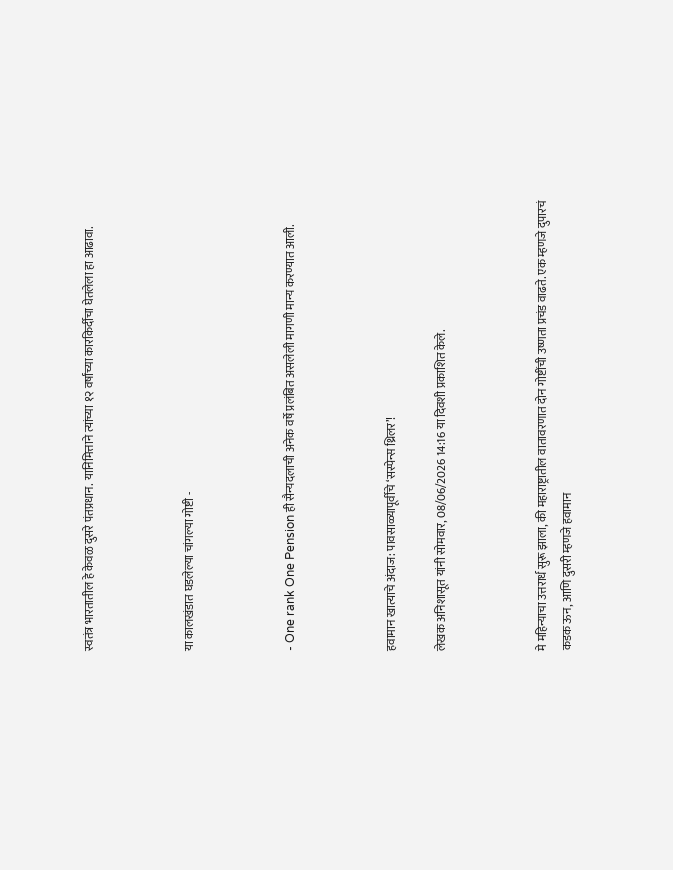स्वतंत्र भारतातील हे केवळ दुसरे पंतप्रधान. यानिमित्ताने त्यांच्या १२ वर्षांच्या कारकिर्दीचा घेतलेला हा आढावा.



या कालखंडात घडलेल्या चांगल्या गोष्टी -



- One rank One Pension ही सैन्यदलाची अनेक वर्षे प्रलंबित असलेली मागणी मान्य करण्यात आली.



हवामान खात्याचे अंदाज: पावसाळ्यापूर्वीचे ‘सस्पेन्स थ्रिलर’!

लेखक अनिशासूत यांनी सोमवार, 08/06/2026 14:16 या दिवशी प्रकाशित केले.



मे महिन्याचा उत्तरार्ध सुरू झाला, की महाराष्ट्रातील वातावरणात दोन गोष्टींची उष्णता प्रचंड वाढते. एक म्हणजे दुपारचं कडक ऊन, आणि दुसरी म्हणजे हवामान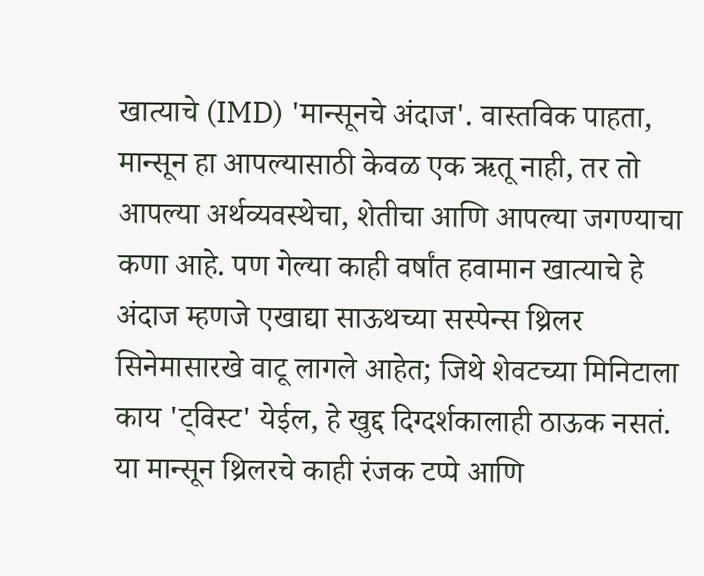खात्याचे (IMD) 'मान्सूनचे अंदाज'. वास्तविक पाहता, मान्सून हा आपल्यासाठी केवळ एक ऋतू नाही, तर तो आपल्या अर्थव्यवस्थेचा, शेतीचा आणि आपल्या जगण्याचा कणा आहे. पण गेल्या काही वर्षांत हवामान खात्याचे हे अंदाज म्हणजे एखाद्या साऊथच्या सस्पेन्स थ्रिलर सिनेमासारखे वाटू लागले आहेत; जिथे शेवटच्या मिनिटाला काय 'ट्विस्ट' येईल, हे खुद्द दिग्दर्शकालाही ठाऊक नसतं. या मान्सून थ्रिलरचे काही रंजक टप्पे आणि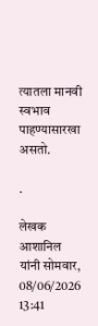त्यातला मानवी स्वभाव पाहण्यासारखा असतो.

.

लेखक आशानिल यांनी सोमवार, 08/06/2026 13:41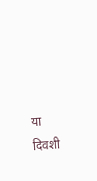या दिवशी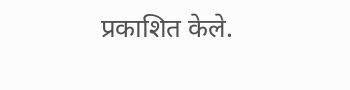प्रकाशित केले.